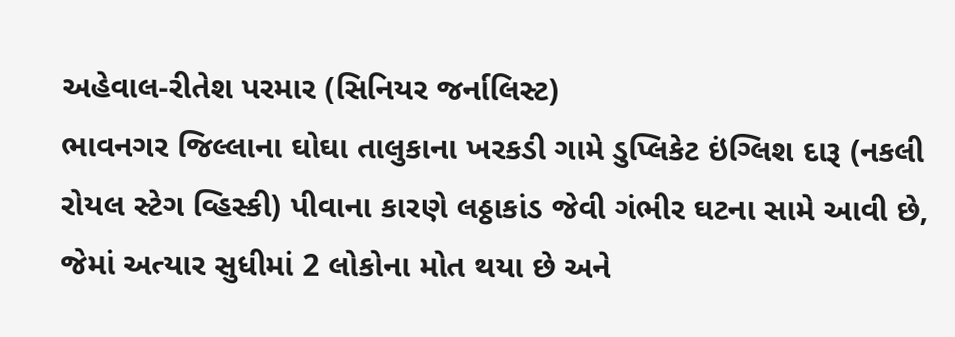અહેવાલ-રીતેશ પરમાર (સિનિયર જર્નાલિસ્ટ)
ભાવનગર જિલ્લાના ઘોઘા તાલુકાના ખરકડી ગામે ડુપ્લિકેટ ઇંગ્લિશ દારૂ (નકલી રોયલ સ્ટેગ વ્હિસ્કી) પીવાના કારણે લઠ્ઠાકાંડ જેવી ગંભીર ઘટના સામે આવી છે, જેમાં અત્યાર સુધીમાં 2 લોકોના મોત થયા છે અને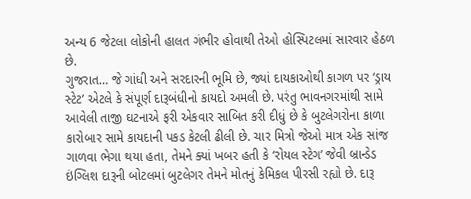અન્ય 6 જેટલા લોકોની હાલત ગંભીર હોવાથી તેઓ હોસ્પિટલમાં સારવાર હેઠળ છે.
ગુજરાત… જે ગાંધી અને સરદારની ભૂમિ છે, જ્યાં દાયકાઓથી કાગળ પર ‘ડ્રાય સ્ટેટ’ એટલે કે સંપૂર્ણ દારૂબંધીનો કાયદો અમલી છે. પરંતુ ભાવનગરમાંથી સામે આવેલી તાજી ઘટનાએ ફરી એકવાર સાબિત કરી દીધું છે કે બુટલેગરોના કાળા કારોબાર સામે કાયદાની પકડ કેટલી ઢીલી છે. ચાર મિત્રો જેઓ માત્ર એક સાંજ ગાળવા ભેગા થયા હતા, તેમને ક્યાં ખબર હતી કે ‘રોયલ સ્ટેગ’ જેવી બ્રાન્ડેડ ઇંગ્લિશ દારૂની બોટલમાં બુટલેગર તેમને મોતનું કેમિકલ પીરસી રહ્યો છે. દારૂ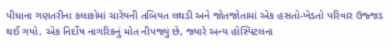પીધાના ગણતરીના કલાકોમાં ચારેયની તબિયત લથડી અને જોતજોતામાં એક હસતો-ખેડતો પરિવાર ઉજ્જડ થઈ ગયો. એક નિર્દોષ નાગરિકનું મોત નીપજ્યું છે, જ્યારે અન્ય હોસ્પિટલના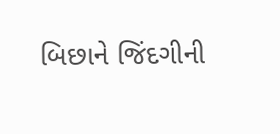બિછાને જિંદગીની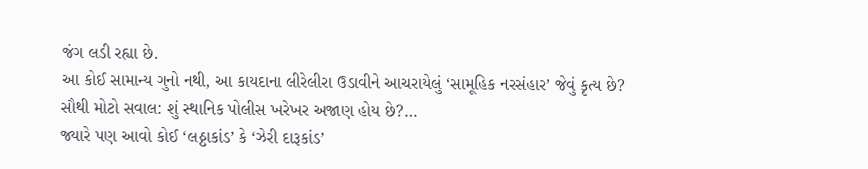જંગ લડી રહ્યા છે.
આ કોઈ સામાન્ય ગુનો નથી, આ કાયદાના લીરેલીરા ઉડાવીને આચરાયેલું ‘સામૂહિક નરસંહાર’ જેવું કૃત્ય છે?
સૌથી મોટો સવાલ: શું સ્થાનિક પોલીસ ખરેખર અજાણ હોય છે?…
જ્યારે પણ આવો કોઈ ‘લઠ્ઠાકાંડ’ કે ‘ઝેરી દારૂકાંડ’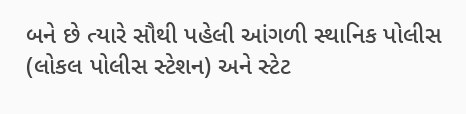બને છે ત્યારે સૌથી પહેલી આંગળી સ્થાનિક પોલીસ (લોકલ પોલીસ સ્ટેશન) અને સ્ટેટ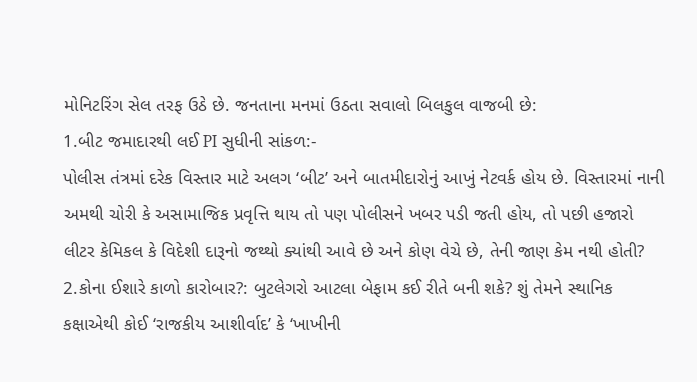મોનિટરિંગ સેલ તરફ ઉઠે છે. જનતાના મનમાં ઉઠતા સવાલો બિલકુલ વાજબી છે:
1.બીટ જમાદારથી લઈ PI સુધીની સાંકળ:-
પોલીસ તંત્રમાં દરેક વિસ્તાર માટે અલગ ‘બીટ’ અને બાતમીદારોનું આખું નેટવર્ક હોય છે. વિસ્તારમાં નાની અમથી ચોરી કે અસામાજિક પ્રવૃત્તિ થાય તો પણ પોલીસને ખબર પડી જતી હોય, તો પછી હજારો લીટર કેમિકલ કે વિદેશી દારૂનો જથ્થો ક્યાંથી આવે છે અને કોણ વેચે છે, તેની જાણ કેમ નથી હોતી?
2.કોના ઈશારે કાળો કારોબાર?: બુટલેગરો આટલા બેફામ કઈ રીતે બની શકે? શું તેમને સ્થાનિક કક્ષાએથી કોઈ ‘રાજકીય આશીર્વાદ’ કે ‘ખાખીની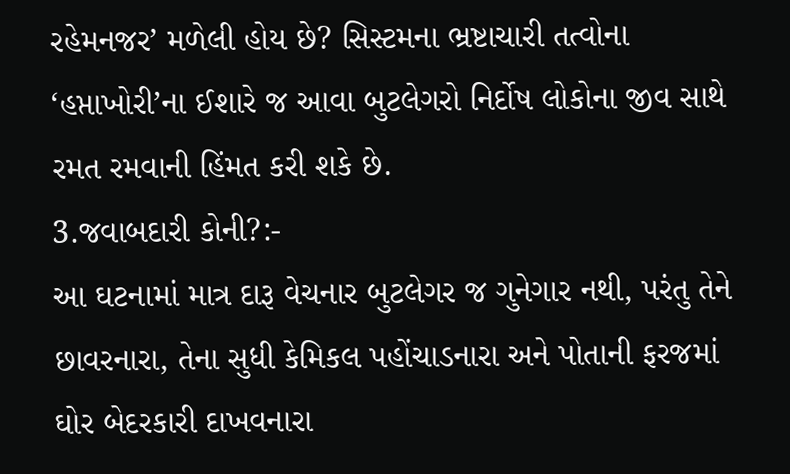રહેમનજર’ મળેલી હોય છે? સિસ્ટમના ભ્રષ્ટાચારી તત્વોના ‘હપ્તાખોરી’ના ઈશારે જ આવા બુટલેગરો નિર્દોષ લોકોના જીવ સાથે રમત રમવાની હિંમત કરી શકે છે.
3.જવાબદારી કોની?:-
આ ઘટનામાં માત્ર દારૂ વેચનાર બુટલેગર જ ગુનેગાર નથી, પરંતુ તેને છાવરનારા, તેના સુધી કેમિકલ પહોંચાડનારા અને પોતાની ફરજમાં ઘોર બેદરકારી દાખવનારા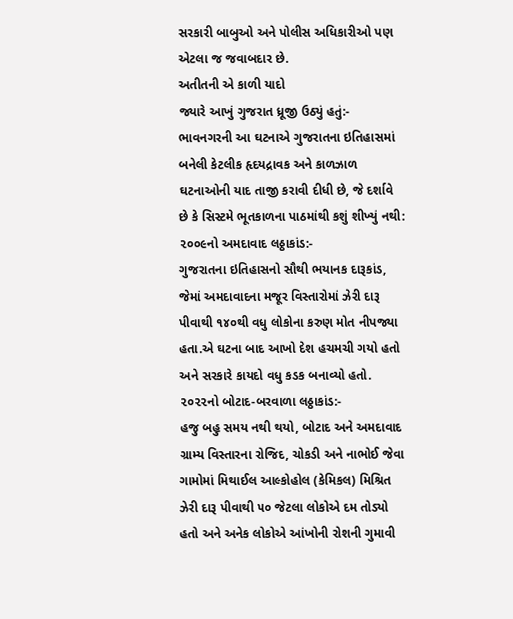સરકારી બાબુઓ અને પોલીસ અધિકારીઓ પણ એટલા જ જવાબદાર છે.
અતીતની એ કાળી યાદો
જ્યારે આખું ગુજરાત ધ્રૂજી ઉઠ્યું હતું:-
ભાવનગરની આ ઘટનાએ ગુજરાતના ઇતિહાસમાં બનેલી કેટલીક હૃદયદ્રાવક અને કાળઝાળ ઘટનાઓની યાદ તાજી કરાવી દીધી છે, જે દર્શાવે છે કે સિસ્ટમે ભૂતકાળના પાઠમાંથી કશું શીખ્યું નથી:
૨૦૦૯નો અમદાવાદ લઠ્ઠાકાંડ:-
ગુજરાતના ઇતિહાસનો સૌથી ભયાનક દારૂકાંડ, જેમાં અમદાવાદના મજૂર વિસ્તારોમાં ઝેરી દારૂ પીવાથી ૧૪૦થી વધુ લોકોના કરુણ મોત નીપજ્યા હતા.એ ઘટના બાદ આખો દેશ હચમચી ગયો હતો અને સરકારે કાયદો વધુ કડક બનાવ્યો હતો.
૨૦૨૨નો બોટાદ-બરવાળા લઠ્ઠાકાંડ:-
હજુ બહુ સમય નથી થયો, બોટાદ અને અમદાવાદ ગ્રામ્ય વિસ્તારના રોજિદ, ચોકડી અને નાભોઈ જેવા ગામોમાં મિથાઈલ આલ્કોહોલ (કેમિકલ) મિશ્રિત ઝેરી દારૂ પીવાથી ૫૦ જેટલા લોકોએ દમ તોડ્યો હતો અને અનેક લોકોએ આંખોની રોશની ગુમાવી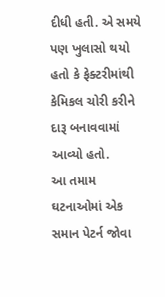દીધી હતી. એ સમયે પણ ખુલાસો થયો હતો કે ફેક્ટરીમાંથી કેમિકલ ચોરી કરીને દારૂ બનાવવામાં આવ્યો હતો.
આ તમામ ઘટનાઓમાં એક સમાન પેટર્ન જોવા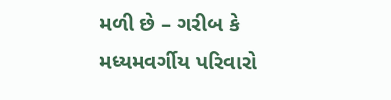મળી છે – ગરીબ કે મધ્યમવર્ગીય પરિવારો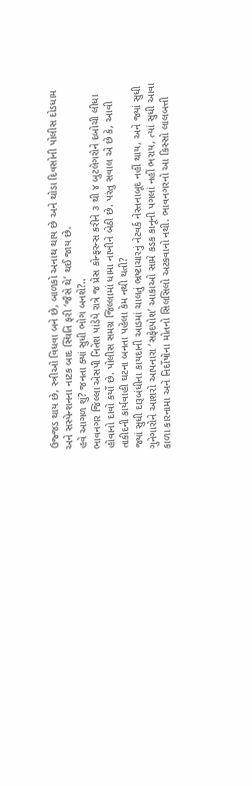ઉજ્જડ થાય છે, સ્ત્રીઓ વિધવા બને છે, બાળકો અનાથ થાય છે અને થોડા દિવસોની પોલીસ દોડધામ અને સસ્પેન્શનના નાટક બાદ સ્થિતિ ફરી ‘જૈસે થે’ થઈ જાય છે.
હવે આગળ શું? જનતા ક્યાં સુધી ભોગ બનશે?..
ભાવનગર જિલ્લા એસપી નિતેશ પાંડેયે રાત્રે જ પ્રેસ કોન્ફરન્સ કરીને ૩ થી ૪ બુટલેગરોને દબોચી લીધા હોવાનો દાવો કર્યો છે. પોલીસ સમગ્ર જિલ્લામાં ધામા નાખીને બેઠી છે. પરંતુ સવાલ એ છે કે, આવી તાકીદની કાર્યવાહી ઘટના બનતા પહેલા કેમ નથી થતી?
જ્યાં સુધી દારૂબંધીના કાયદાની આડમાં ચાલતું ભ્રષ્ટાચારનું નેટવર્ક નેસ્તનાબૂદ નહીં થાય, અને જ્યાં સુધી ગુનેગારોને આશરો આપનારા ‘સફેદપોશ’ આકાઓ સામે કડક કાનૂની પગલાં નહીં ભરાય, ત્યાં સુધી આવા કાળા કારનામા અને નિર્દોષોના મોતનો સિલસિલો અટકવાનો નથી. ભાવનગરનો આ કિસ્સો લાલબત્તી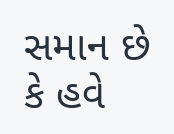સમાન છે કે હવે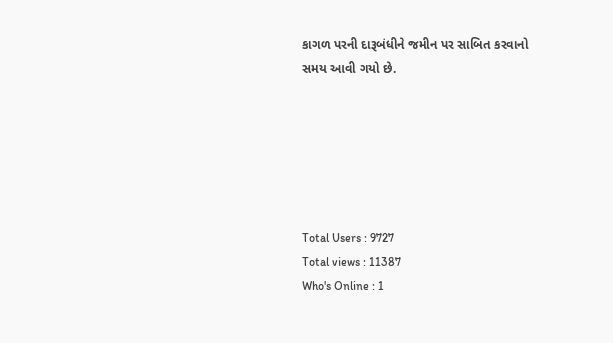કાગળ પરની દારૂબંધીને જમીન પર સાબિત કરવાનો સમય આવી ગયો છે.






Total Users : 9727
Total views : 11387
Who's Online : 1